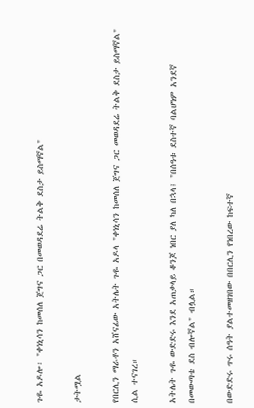ጉዬ አዶሎ፡ "ቀነኒሳን ከመሰለ ጀግና ጋር በመወዳደሬ ትልቅ ደስታ ይስማኛል"

ታትሟል

የበርሊን ማራቶን አሸናፊው አትሌት ጉዬ አዶላ "ቀነኒሳን ከመሰለ ጀግና ጋር መወዳደሬ ትልቅ ደስታ ይስማኛል" ሲል ተናገረ።

አትሌት ጉዬ ውድድሩ እንደ አጠቃላይ ቆንጆ ነበር ያለ ካለ በኋላ፤ "በሰዓቱ ደስተኛ ባልሆነም አንደኛ በመውጣቴ ደስ ብሎኛል" ብሏል።

በውድድሩ ጥሩ ሰዓት ያልተመዘገበው በበርሊን የነበረው ከፍተኛ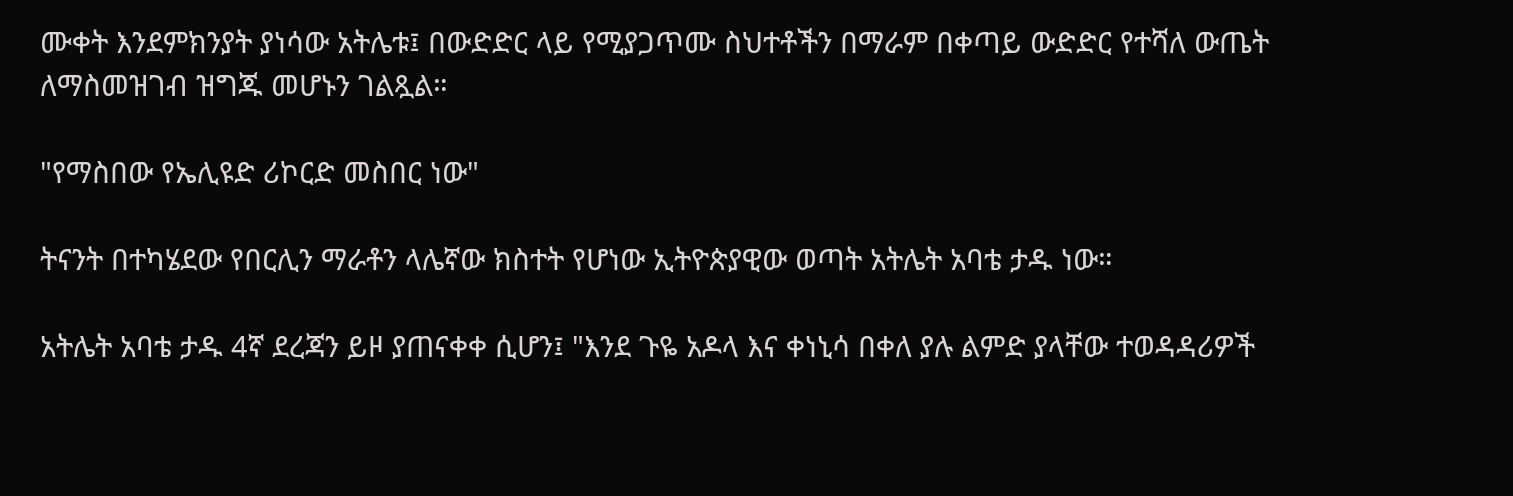ሙቀት እንደምክንያት ያነሳው አትሌቱ፤ በውድድር ላይ የሚያጋጥሙ ስህተቶችን በማራም በቀጣይ ውድድር የተሻለ ውጤት ለማስመዝገብ ዝግጁ መሆኑን ገልጿል።

"የማስበው የኤሊዩድ ሪኮርድ መስበር ነው"

ትናንት በተካሄደው የበርሊን ማራቶን ላሌኛው ክስተት የሆነው ኢትዮጵያዊው ወጣት አትሌት አባቴ ታዱ ነው።

አትሌት አባቴ ታዱ 4ኛ ደረጃን ይዞ ያጠናቀቀ ሲሆን፤ "እንደ ጉዬ አዶላ እና ቀነኒሳ በቀለ ያሉ ልምድ ያላቸው ተወዳዳሪዎች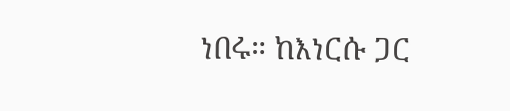ነበሩ። ከእነርሱ ጋር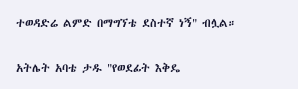ተወዳድሬ ልምድ በማግኘቴ ደስተኛ ነኝ" ብሏል።

አትሌት አባቴ ታዱ "የወደፊት እቅዴ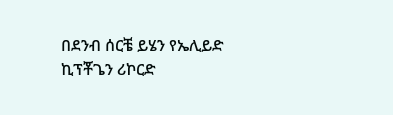በደንብ ሰርቼ ይሄን የኤሊይድ ኪፕቾጌን ሪኮርድ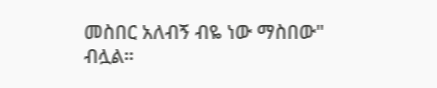መስበር አለብኝ ብዬ ነው ማስበው" ብሏል።